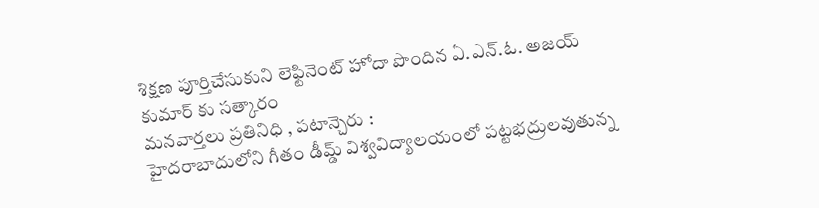శిక్షణ పూర్తిచేసుకుని లెఫ్టినెంట్ హోదా పొందిన ఏ.ఎన్.ఓ. అజయ్ కుమార్ కు సత్కారం
మనవార్తలు ప్రతినిధి , పటాన్చెరు :
హైదరాబాదులోని గీతం డీమ్డ్ విశ్వవిద్యాలయంలో పట్టభద్రులవుతున్న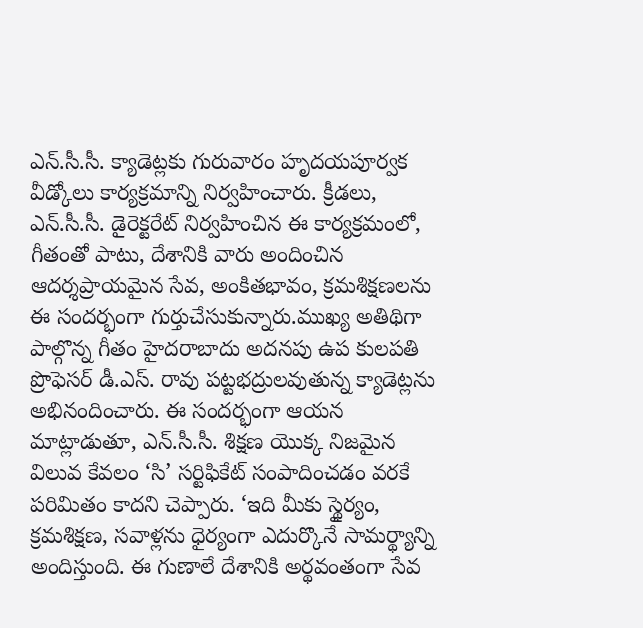ఎన్.సీ.సీ. క్యాడెట్లకు గురువారం హృదయపూర్వక వీడ్కోలు కార్యక్రమాన్ని నిర్వహించారు. క్రీడలు, ఎన్.సీ.సీ. డైరెక్టరేట్ నిర్వహించిన ఈ కార్యక్రమంలో, గీతంతో పాటు, దేశానికి వారు అందించిన ఆదర్శప్రాయమైన సేవ, అంకితభావం, క్రమశిక్షణలను ఈ సందర్భంగా గుర్తుచేసుకున్నారు.ముఖ్య అతిథిగా పాల్గొన్న గీతం హైదరాబాదు అదనపు ఉప కులపతి ప్రొఫెసర్ డీ.ఎస్. రావు పట్టభద్రులవుతున్న క్యాడెట్లను అభినందించారు. ఈ సందర్భంగా ఆయన మాట్లాడుతూ, ఎన్.సీ.సీ. శిక్షణ యొక్క నిజమైన విలువ కేవలం ‘సి’ సర్టిఫికేట్ సంపాదించడం వరకే పరిమితం కాదని చెప్పారు. ‘ఇది మీకు స్థైర్యం, క్రమశిక్షణ, సవాళ్లను ధైర్యంగా ఎదుర్కొనే సామర్థ్యాన్ని అందిస్తుంది. ఈ గుణాలే దేశానికి అర్థవంతంగా సేవ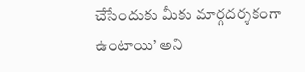చేసేందుకు మీకు మార్గదర్శకంగా ఉంటాయి’ అని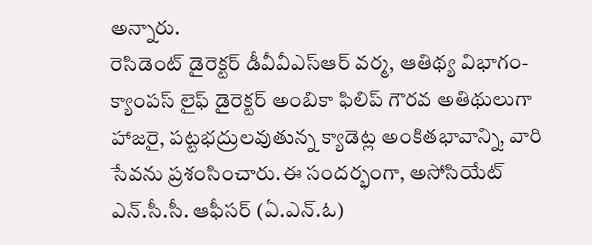అన్నారు.
రెసిడెంట్ డైరెక్టర్ డీవీవీఎస్ఆర్ వర్మ, ఆతిథ్య విభాగం-క్యాంపస్ లైఫ్ డైరెక్టర్ అంబికా ఫిలిప్ గౌరవ అతిథులుగా హాజరై, పట్టభద్రులవుతున్న క్యాడెట్ల అంకితభావాన్ని, వారి సేవను ప్రశంసించారు.ఈ సందర్భంగా, అసోసియేట్ ఎన్.సీ.సీ. ఆఫీసర్ (ఏ.ఎన్.ఓ)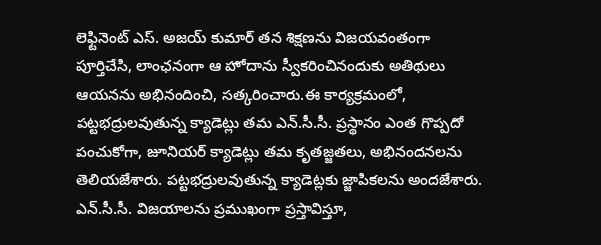లెఫ్టినెంట్ ఎస్. అజయ్ కుమార్ తన శిక్షణను విజయవంతంగా పూర్తిచేసి, లాంఛనంగా ఆ హోదాను స్వీకరించినందుకు అతిథులు ఆయనను అభినందించి, సత్కరించారు.ఈ కార్యక్రమంలో, పట్టభద్రులవుతున్న క్యాడెట్లు తమ ఎన్.సీ.సీ. ప్రస్థానం ఎంత గొప్పదో పంచుకోగా, జూనియర్ క్యాడెట్లు తమ కృతజ్జతలు, అభినందనలను తెలియజేశారు. పట్టభద్రులవుతున్న క్యాడెట్లకు జ్జాపికలను అందజేశారు.
ఎన్.సీ.సీ. విజయాలను ప్రముఖంగా ప్రస్తావిస్తూ,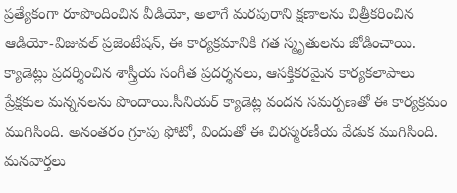ప్రత్యేకంగా రూపొందించిన వీడియో, అలాగే మరపురాని క్షణాలను చిత్రీకరించిన ఆడియో-విజువల్ ప్రజెంటేషన్, ఈ కార్యక్రమానికి గత స్మృతులను జోడించాయి. క్యాడెట్లు ప్రదర్శించిన శాస్త్రీయ సంగీత ప్రదర్శనలు, ఆసక్తికరమైన కార్యకలాపాలు ప్రేక్షకుల మన్ననలను పొందాయి.సీనియర్ క్యాడెట్ల వందన సమర్పణతో ఈ కార్యక్రమం ముగిసింది. అనంతరం గ్రూపు ఫోటో, విందుతో ఈ చిరస్మరణీయ వేడుక ముగిసింది.
మనవార్తలు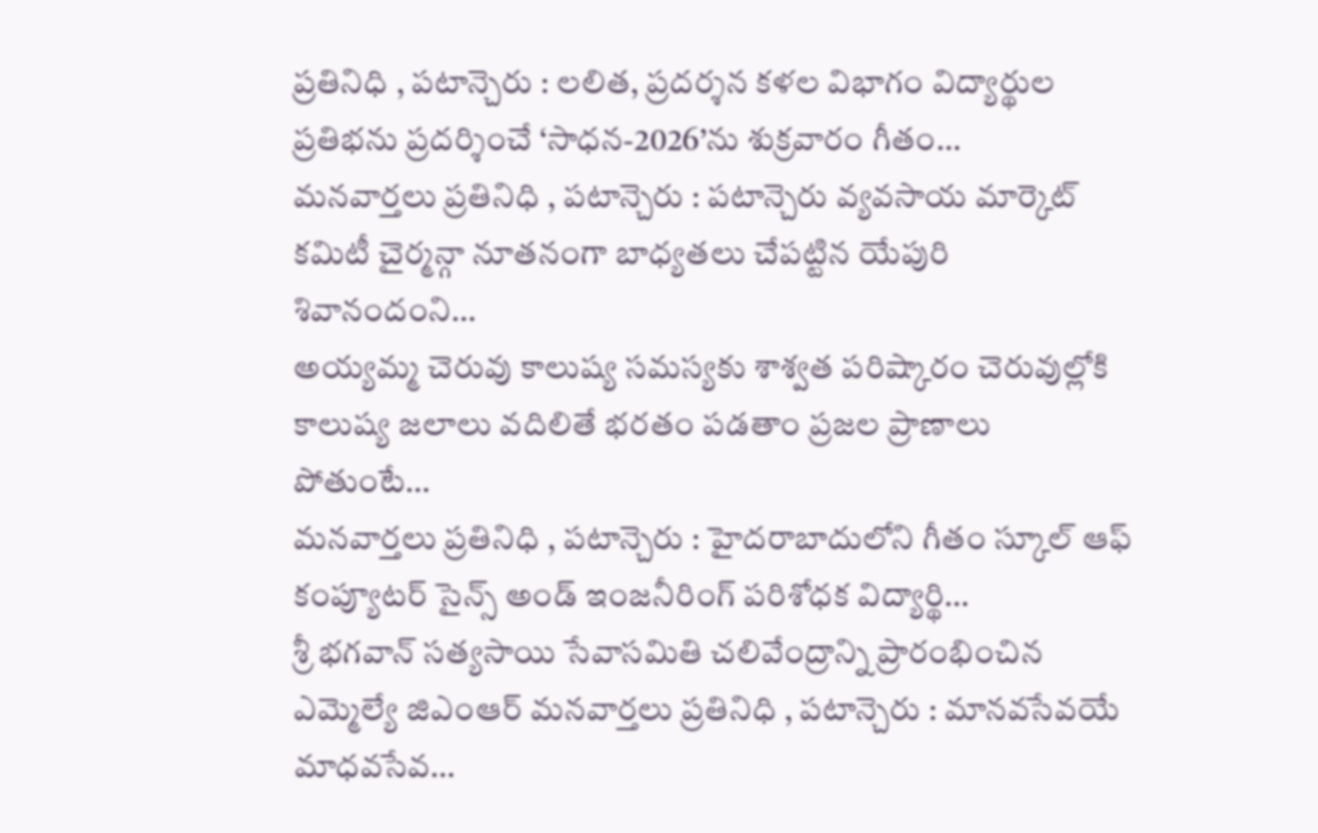ప్రతినిధి , పటాన్చెరు : లలిత, ప్రదర్శన కళల విభాగం విద్యార్థుల ప్రతిభను ప్రదర్శించే ‘సాధన-2026’ను శుక్రవారం గీతం…
మనవార్తలు ప్రతినిధి , పటాన్చెరు : పటాన్చెరు వ్యవసాయ మార్కెట్ కమిటీ చైర్మన్గా నూతనంగా బాధ్యతలు చేపట్టిన యేపురి శివానందంని…
అయ్యమ్మ చెరువు కాలుష్య సమస్యకు శాశ్వత పరిష్కారం చెరువుల్లోకి కాలుష్య జలాలు వదిలితే భరతం పడతాం ప్రజల ప్రాణాలు పోతుంటే…
మనవార్తలు ప్రతినిధి , పటాన్చెరు : హైదరాబాదులోని గీతం స్కూల్ ఆఫ్ కంప్యూటర్ సైన్స్ అండ్ ఇంజనీరింగ్ పరిశోధక విద్యార్థి…
శ్రీ భగవాన్ సత్యసాయి సేవాసమితి చలివేంద్రాన్ని ప్రారంభించిన ఎమ్మెల్యే జిఎంఆర్ మనవార్తలు ప్రతినిధి , పటాన్చెరు : మానవసేవయే మాధవసేవ…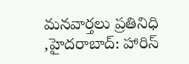మనవార్తలు ప్రతినిధి ,హైదరాబాద్: హారిస్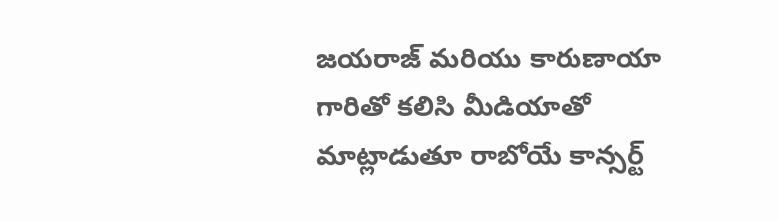జయరాజ్ మరియు కారుణాయా గారితో కలిసి మీడియాతో మాట్లాడుతూ రాబోయే కాన్సర్ట్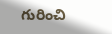గురించి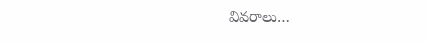వివరాలు…